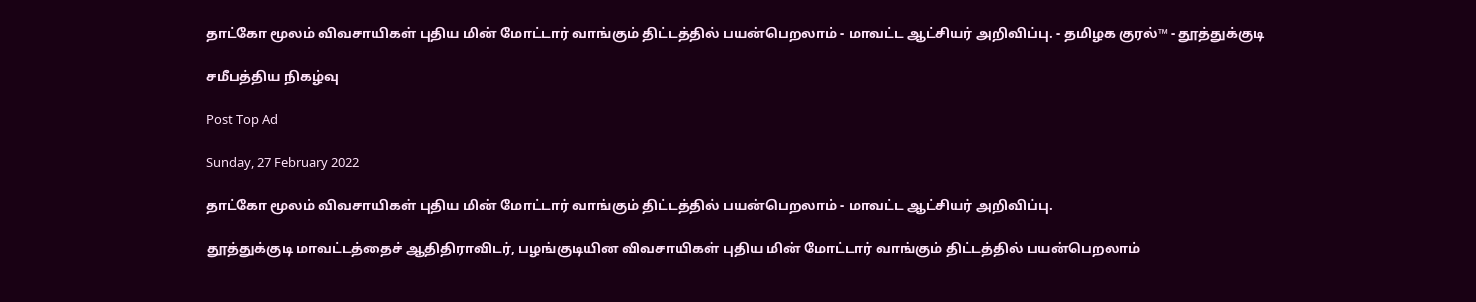தாட்கோ மூலம் விவசாயிகள் புதிய மின் மோட்டார் வாங்கும் திட்டத்தில் பயன்பெறலாம் - மாவட்ட ஆட்சியர் அறிவிப்பு. - தமிழக குரல்™ - தூத்துக்குடி

சமீபத்திய நிகழ்வு

Post Top Ad

Sunday, 27 February 2022

தாட்கோ மூலம் விவசாயிகள் புதிய மின் மோட்டார் வாங்கும் திட்டத்தில் பயன்பெறலாம் - மாவட்ட ஆட்சியர் அறிவிப்பு.

தூத்துக்குடி மாவட்டத்தைச் ஆதிதிராவிடர், பழங்குடியின விவசாயிகள் புதிய மின் மோட்டார் வாங்கும் திட்டத்தில் பயன்பெறலாம்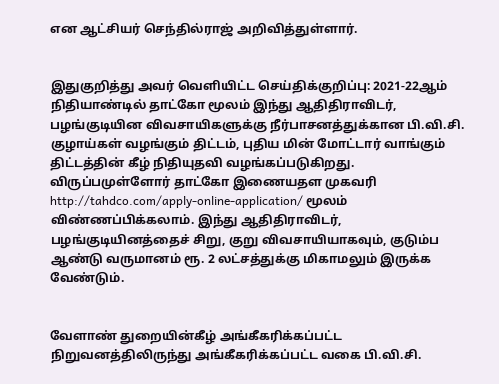என ஆட்சியர் செந்தில்ராஜ் அறிவித்துள்ளார்.


இதுகுறித்து அவர் வெளியிட்ட செய்திக்குறிப்பு: 2021-22ஆம் நிதியாண்டில் தாட்கோ மூலம் இந்து ஆதிதிராவிடர், பழங்குடியின விவசாயிகளுக்கு நீர்பாசனத்துக்கான பி.வி.சி. குழாய்கள் வழங்கும் திட்டம், புதிய மின் மோட்டார் வாங்கும் திட்டத்தின் கீழ் நிதியுதவி வழங்கப்படுகிறது. விருப்பமுள்ளோர் தாட்கோ இணையதள முகவரி http://tahdco.com/apply-online-application/ மூலம் விண்ணப்பிக்கலாம். இந்து ஆதிதிராவிடர், பழங்குடியினத்தைச் சிறு, குறு விவசாயியாகவும், குடும்ப ஆண்டு வருமானம் ரூ. 2 லட்சத்துக்கு மிகாமலும் இருக்க வேண்டும்.


வேளாண் துறையின்கீழ் அங்கீகரிக்கப்பட்ட நிறுவனத்திலிருந்து அங்கீகரிக்கப்பட்ட வகை பி.வி.சி.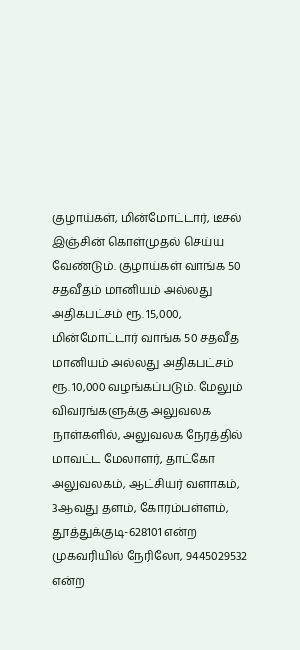குழாய்கள், மின்மோட்டார், டீசல் இஞ்சின் கொள்முதல் செய்ய வேண்டும். குழாய்கள் வாங்க 50 சதவீதம் மானியம் அல்லது அதிகபட்சம் ரூ. 15,000, மின்மோட்டார் வாங்க 50 சதவீத மானியம் அல்லது அதிகபட்சம் ரூ. 10,000 வழங்கப்படும். மேலும் விவரங்களுக்கு அலுவலக நாள்களில், அலுவலக நேரத்தில் மாவட்ட மேலாளர், தாட்கோ அலுவலகம், ஆட்சியர் வளாகம், 3ஆவது தளம், கோரம்பள்ளம், தூத்துக்குடி-628101 என்ற முகவரியில் நேரிலோ, 9445029532 என்ற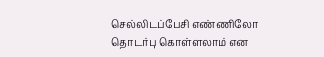செல்லிடப்பேசி எண்ணிலோ தொடர்பு கொள்ளலாம் என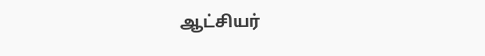ஆட்சியர்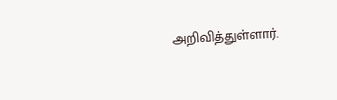அறிவித்துள்ளார்.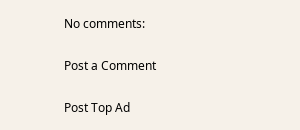No comments:

Post a Comment

Post Top Ad